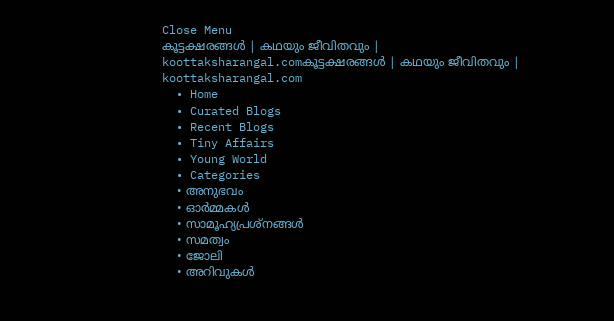Close Menu
കൂട്ടക്ഷരങ്ങൾ | കഥയും ജീവിതവും | koottaksharangal.comകൂട്ടക്ഷരങ്ങൾ | കഥയും ജീവിതവും | koottaksharangal.com
  • Home
  • Curated Blogs
  • Recent Blogs
  • Tiny Affairs
  • Young World
  • Categories
    • അനുഭവം
    • ഓർമ്മകൾ
    • സാമൂഹ്യപ്രശ്നങ്ങൾ
    • സമത്വം
    • ജോലി
    • അറിവുകൾ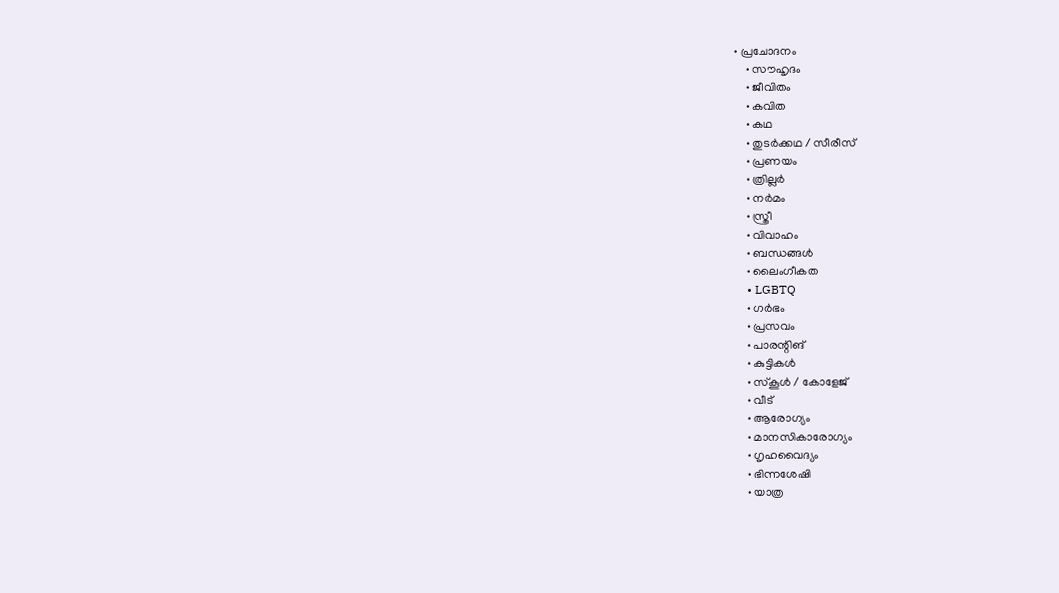• പ്രചോദനം
    • സൗഹൃദം
    • ജീവിതം
    • കവിത
    • കഥ
    • തുടർക്കഥ / സീരീസ്
    • പ്രണയം
    • ത്രില്ലർ
    • നര്‍മം
    • സ്ത്രീ
    • വിവാഹം
    • ബന്ധങ്ങൾ
    • ലൈംഗീകത
    • LGBTQ
    • ഗർഭം
    • പ്രസവം
    • പാരന്റിങ്
    • കുട്ടികൾ
    • സ്‌കൂൾ / കോളേജ്
    • വീട്
    • ആരോഗ്യം
    • മാനസികാരോഗ്യം
    • ഗൃഹവൈദ്യം
    • ഭിന്നശേഷി
    • യാത്ര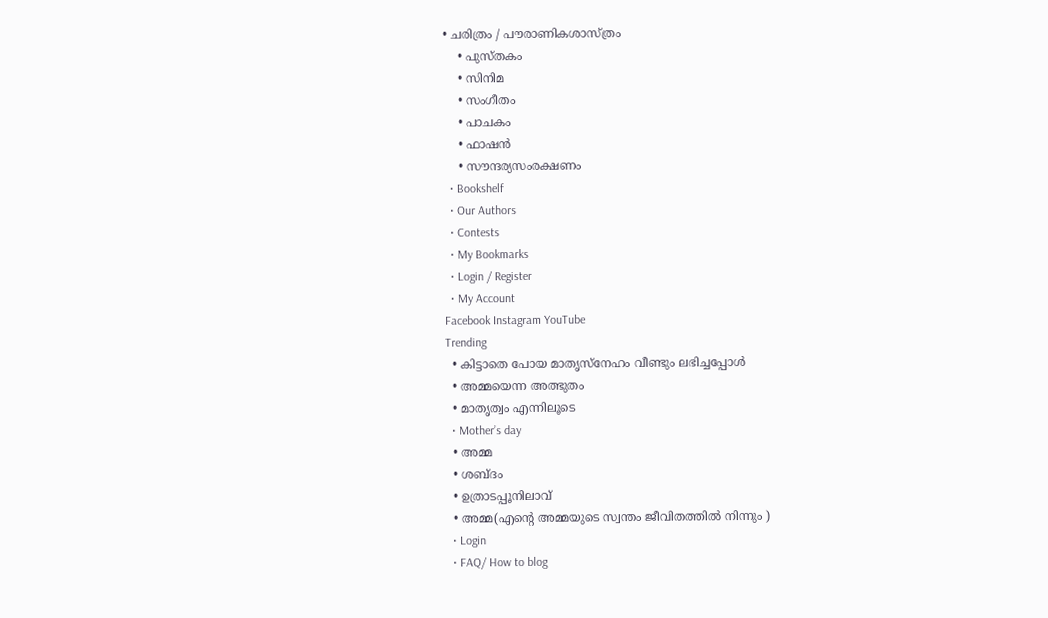• ചരിത്രം / പൗരാണികശാസ്ത്രം
    • പുസ്‌തകം
    • സിനിമ
    • സംഗീതം
    • പാചകം
    • ഫാഷൻ
    • സൗന്ദര്യസംരക്ഷണം
  • Bookshelf
  • Our Authors
  • Contests
  • My Bookmarks
  • Login / Register
  • My Account
Facebook Instagram YouTube
Trending
  • കിട്ടാതെ പോയ മാതൃസ്നേഹം വീണ്ടും ലഭിച്ചപ്പോൾ
  • അമ്മയെന്ന അത്ഭുതം
  • മാതൃത്വം എന്നിലൂടെ
  • Mother’s day
  • അമ്മ
  • ശബ്ദം
  • ഉത്രാടപ്പൂനിലാവ്
  • അമ്മ(എന്റെ അമ്മയുടെ സ്വന്തം ജീവിതത്തിൽ നിന്നും )
  • Login
  • FAQ/ How to blog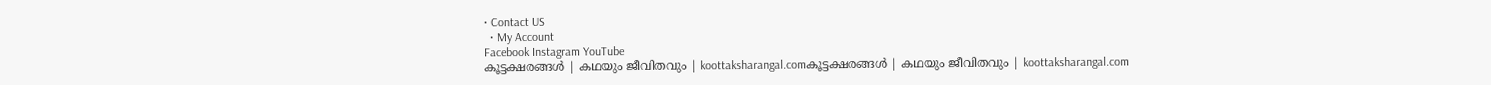• Contact US
  • My Account
Facebook Instagram YouTube
കൂട്ടക്ഷരങ്ങൾ | കഥയും ജീവിതവും | koottaksharangal.comകൂട്ടക്ഷരങ്ങൾ | കഥയും ജീവിതവും | koottaksharangal.com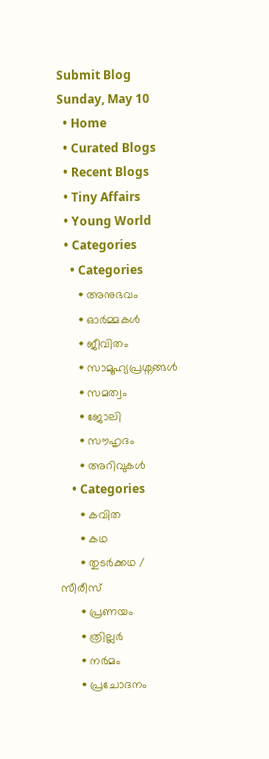Submit Blog
Sunday, May 10
  • Home
  • Curated Blogs
  • Recent Blogs
  • Tiny Affairs
  • Young World
  • Categories
    • Categories
      • അനുഭവം
      • ഓർമ്മകൾ
      • ജീവിതം
      • സാമൂഹ്യപ്രശ്നങ്ങൾ
      • സമത്വം
      • ജോലി
      • സൗഹൃദം
      • അറിവുകൾ
    • Categories
      • കവിത
      • കഥ
      • തുടർക്കഥ / സീരീസ്
      • പ്രണയം
      • ത്രില്ലർ
      • നര്‍മം
      • പ്രചോദനം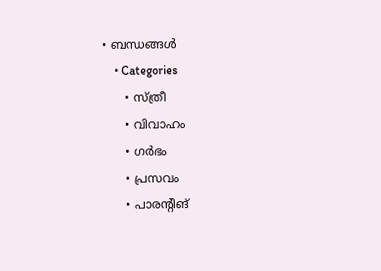• ബന്ധങ്ങൾ
    • Categories
      • സ്ത്രീ
      • വിവാഹം
      • ഗർഭം
      • പ്രസവം
      • പാരന്റിങ്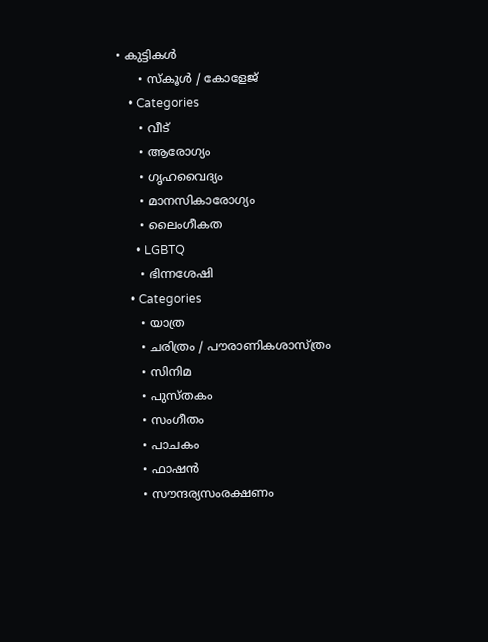• കുട്ടികൾ
      • സ്‌കൂൾ / കോളേജ്
    • Categories
      • വീട്
      • ആരോഗ്യം
      • ഗൃഹവൈദ്യം
      • മാനസികാരോഗ്യം
      • ലൈംഗീകത
      • LGBTQ
      • ഭിന്നശേഷി
    • Categories
      • യാത്ര
      • ചരിത്രം / പൗരാണികശാസ്ത്രം
      • സിനിമ
      • പുസ്‌തകം
      • സംഗീതം
      • പാചകം
      • ഫാഷൻ
      • സൗന്ദര്യസംരക്ഷണം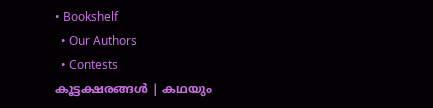• Bookshelf
  • Our Authors
  • Contests
കൂട്ടക്ഷരങ്ങൾ | കഥയും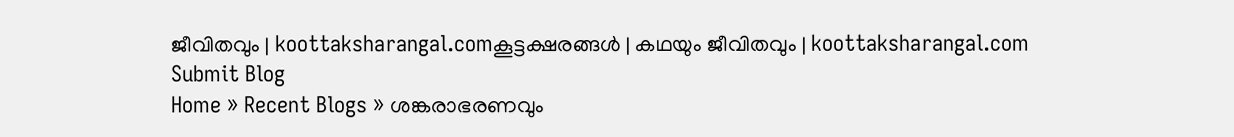ജീവിതവും | koottaksharangal.comകൂട്ടക്ഷരങ്ങൾ | കഥയും ജീവിതവും | koottaksharangal.com
Submit Blog
Home » Recent Blogs » ശങ്കരാഭരണവും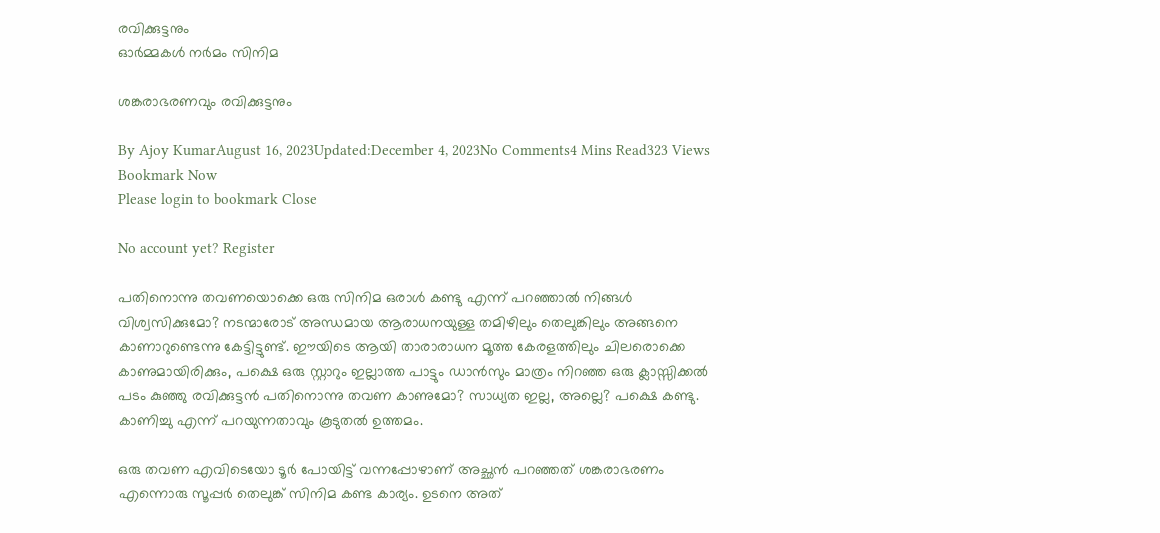രവിക്കുട്ടനും
ഓർമ്മകൾ നര്‍മം സിനിമ

ശങ്കരാഭരണവും രവിക്കുട്ടനും

By Ajoy KumarAugust 16, 2023Updated:December 4, 2023No Comments4 Mins Read323 Views
Bookmark Now
Please login to bookmark Close

No account yet? Register

പതിനൊന്നു തവണയൊക്കെ ഒരു സിനിമ ഒരാൾ കണ്ടു എന്ന് പറഞ്ഞാൽ നിങ്ങൾ വിശ്വസിക്കുമോ? നടന്മാരോട് അന്ധമായ ആരാധനയുള്ള തമിഴിലും തെലുങ്കിലും അങ്ങനെ കാണാറുണ്ടെന്നു കേട്ടിട്ടുണ്ട്. ഈയിടെ ആയി താരാരാധന മൂത്ത കേരളത്തിലും ചിലരൊക്കെ കാണുമായിരിക്കും, പക്ഷെ ഒരു സ്റ്റാറും ഇല്ലാത്ത പാട്ടും ഡാൻസും മാത്രം നിറഞ്ഞ ഒരു ക്ലാസ്സിക്കൽ പടം കുഞ്ഞു രവിക്കുട്ടൻ പതിനൊന്നു തവണ കാണുമോ? സാധ്യത ഇല്ല, അല്ലെ? പക്ഷെ കണ്ടു. കാണിച്ചു എന്ന് പറയുന്നതാവും കൂടുതൽ ഉത്തമം.

ഒരു തവണ എവിടെയോ ടൂർ പോയിട്ട് വന്നപ്പോഴാണ് അച്ഛൻ പറഞ്ഞത് ശങ്കരാഭരണം എന്നൊരു സൂപ്പർ തെലുങ്ക് സിനിമ കണ്ട കാര്യം. ഉടനെ അത്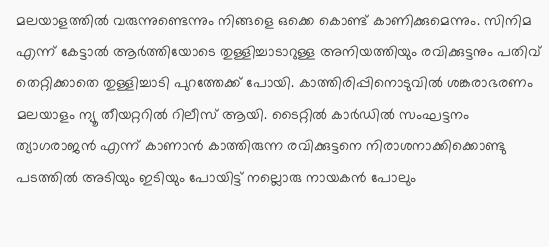മലയാളത്തിൽ വരുന്നുണ്ടെന്നും നിങ്ങളെ ഒക്കെ കൊണ്ട് കാണിക്കുമെന്നും. സിനിമ എന്ന് കേട്ടാൽ ആർത്തിയോടെ തുള്ളിച്ചാടാറുള്ള അനിയത്തിയും രവിക്കുട്ടനും പതിവ് തെറ്റിക്കാതെ തുള്ളിച്ചാടി പുറത്തേക്ക് പോയി. കാത്തിരിപ്പിനൊടുവിൽ ശങ്കരാഭരണം മലയാളം ന്യൂ തീയറ്ററിൽ റിലീസ് ആയി. ടൈറ്റിൽ കാർഡിൽ സംഘട്ടനം ത്യാഗരാജൻ എന്ന് കാണാൻ കാത്തിരുന്ന രവിക്കുട്ടനെ നിരാശനാക്കിക്കൊണ്ടു പടത്തിൽ അടിയും ഇടിയും പോയിട്ട് നല്ലൊരു നായകൻ പോലും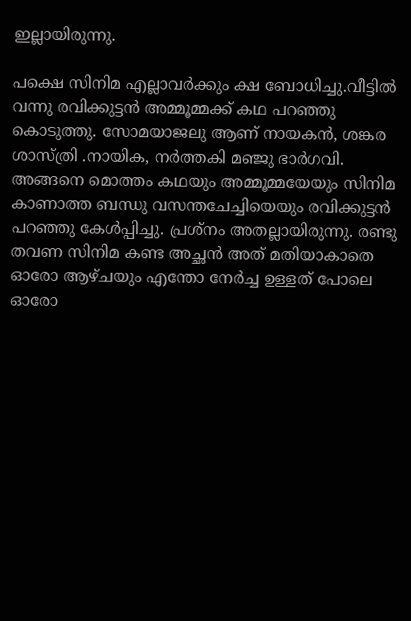ഇല്ലായിരുന്നു.

പക്ഷെ സിനിമ എല്ലാവർക്കും ക്ഷ ബോധിച്ചു.വീട്ടിൽ വന്നു രവിക്കുട്ടൻ അമ്മൂമ്മക്ക്‌ കഥ പറഞ്ഞു കൊടുത്തു. സോമയാജലു ആണ് നായകൻ, ശങ്കര ശാസ്ത്രി .നായിക, നർത്തകി മഞ്ജു ഭാർഗവി. അങ്ങനെ മൊത്തം കഥയും അമ്മൂമ്മയേയും സിനിമ കാണാത്ത ബന്ധു വസന്തചേച്ചിയെയും രവിക്കുട്ടൻ പറഞ്ഞു കേൾപ്പിച്ചു. പ്രശ്നം അതല്ലായിരുന്നു. രണ്ടു തവണ സിനിമ കണ്ട അച്ഛൻ അത് മതിയാകാതെ ഓരോ ആഴ്ചയും എന്തോ നേർച്ച ഉള്ളത് പോലെ ഓരോ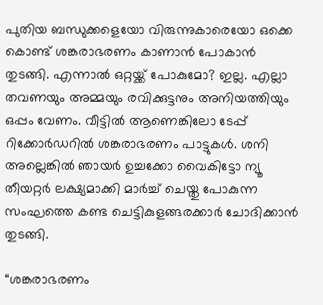പുതിയ ബന്ധുക്കളെയോ വിരുന്നുകാരെയോ ഒക്കെ കൊണ്ട് ശങ്കരാഭരണം കാണാൻ പോകാൻ തുടങ്ങി. എന്നാൽ ഒറ്റയ്ക്ക് പോകുമോ? ഇല്ല. എല്ലാ തവണയും അമ്മയും രവിക്കുട്ടനും അനിയത്തിയും ഒപ്പം വേണം. വീട്ടിൽ ആണെങ്കിലോ ടേപ്പ് റിക്കോർഡറിൽ ശങ്കരാഭരണം പാട്ടുകൾ. ശനി അല്ലെങ്കിൽ ഞായർ ഉച്ചക്കോ വൈകിട്ടോ ന്യൂ തീയറ്റർ ലക്ഷ്യമാക്കി മാർച്ച് ചെയ്തു പോകുന്ന സംഘത്തെ കണ്ട ചെട്ടികുളങ്ങരക്കാർ ചോദിക്കാൻ തുടങ്ങി.

“ശങ്കരാഭരണം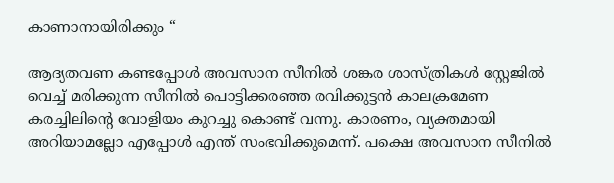കാണാനായിരിക്കും “

ആദ്യതവണ കണ്ടപ്പോൾ അവസാന സീനിൽ ശങ്കര ശാസ്ത്രികൾ സ്റ്റേജിൽ വെച്ച് മരിക്കുന്ന സീനിൽ പൊട്ടിക്കരഞ്ഞ രവിക്കുട്ടൻ കാലക്രമേണ കരച്ചിലിന്റെ വോളിയം കുറച്ചു കൊണ്ട് വന്നു. കാരണം, വ്യക്തമായി അറിയാമല്ലോ എപ്പോൾ എന്ത് സംഭവിക്കുമെന്ന്. പക്ഷെ അവസാന സീനിൽ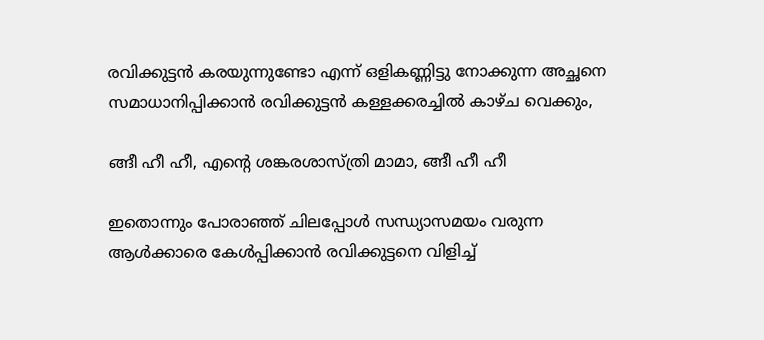രവിക്കുട്ടൻ കരയുന്നുണ്ടോ എന്ന് ഒളികണ്ണിട്ടു നോക്കുന്ന അച്ഛനെ സമാധാനിപ്പിക്കാൻ രവിക്കുട്ടൻ കള്ളക്കരച്ചിൽ കാഴ്ച വെക്കും,

ങ്ങീ ഹീ ഹീ, എന്റെ ശങ്കരശാസ്ത്രി മാമാ, ങ്ങീ ഹീ ഹീ

ഇതൊന്നും പോരാഞ്ഞ് ചിലപ്പോൾ സന്ധ്യാസമയം വരുന്ന ആൾക്കാരെ കേൾപ്പിക്കാൻ രവിക്കുട്ടനെ വിളിച്ച്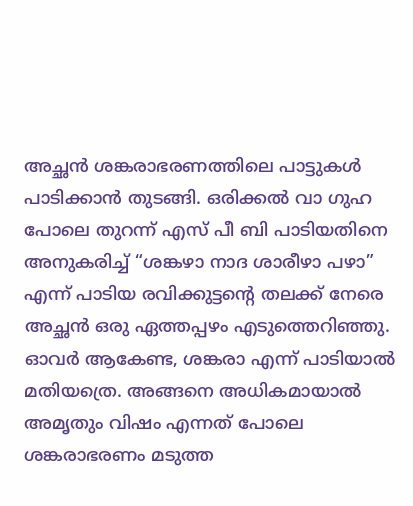അച്ഛൻ ശങ്കരാഭരണത്തിലെ പാട്ടുകൾ പാടിക്കാൻ തുടങ്ങി. ഒരിക്കൽ വാ ഗുഹ പോലെ തുറന്ന് എസ് പീ ബി പാടിയതിനെ അനുകരിച്ച് “ശങ്കഴാ നാദ ശാരീഴാ പഴാ” എന്ന് പാടിയ രവിക്കുട്ടന്റെ തലക്ക് നേരെ അച്ഛൻ ഒരു ഏത്തപ്പഴം എടുത്തെറിഞ്ഞു. ഓവർ ആകേണ്ട, ശങ്കരാ എന്ന് പാടിയാൽ മതിയത്രെ. അങ്ങനെ അധികമായാൽ അമൃതും വിഷം എന്നത് പോലെ ശങ്കരാഭരണം മടുത്ത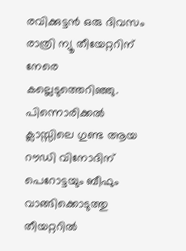രവിക്കുട്ടൻ ഒരു ദിവസം രാത്രി ന്യൂ തീയേറ്ററിന് നേരെ കല്ലെടുത്തെറിഞ്ഞു. പിന്നൊരിക്കൽ ക്ലാസ്സിലെ ഗുണ്ട ആയ റൗഡി വിനോദിന് പെറോട്ടയും ബീഫും വാങ്ങിക്കൊടുത്തു തീയറ്ററിൽ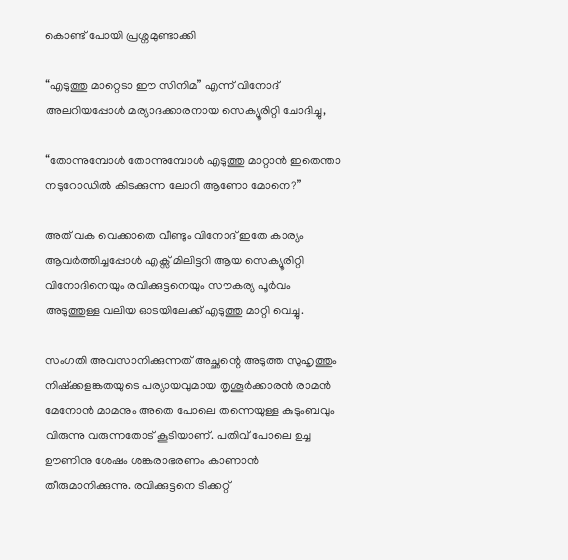കൊണ്ട് പോയി പ്രശ്നമുണ്ടാക്കി

“എടുത്തു മാറ്റെടാ ഈ സിനിമ” എന്ന് വിനോദ് അലറിയപ്പോൾ മര്യാദക്കാരനായ സെക്യൂരിറ്റി ചോദിച്ചു,

“തോന്നുമ്പോൾ തോന്നുമ്പോൾ എടുത്തു മാറ്റാൻ ഇതെന്താ നടുറോഡിൽ കിടക്കുന്ന ലോറി ആണോ മോനെ?”

അത് വക വെക്കാതെ വീണ്ടും വിനോദ് ഇതേ കാര്യം ആവർത്തിച്ചപ്പോൾ എക്സ് മിലിട്ടറി ആയ സെക്യൂരിറ്റി വിനോദിനെയും രവിക്കുട്ടനെയും സൗകര്യ പൂർവം അടുത്തുള്ള വലിയ ഓടയിലേക്ക് എടുത്തു മാറ്റി വെച്ചു.

സംഗതി അവസാനിക്കുന്നത് അച്ഛന്റെ അടുത്ത സുഹൃത്തും നിഷ്ക്കളങ്കതയുടെ പര്യായവുമായ തൃശൂർക്കാരൻ രാമൻ മേനോൻ മാമനും അതെ പോലെ തന്നെയുള്ള കുടുംബവും വിരുന്നു വരുന്നതോട് കൂടിയാണ്. പതിവ് പോലെ ഉച്ച ഊണിനു ശേഷം ശങ്കരാഭരണം കാണാൻ തീരുമാനിക്കുന്നു. രവിക്കുട്ടനെ ടിക്കറ്റ്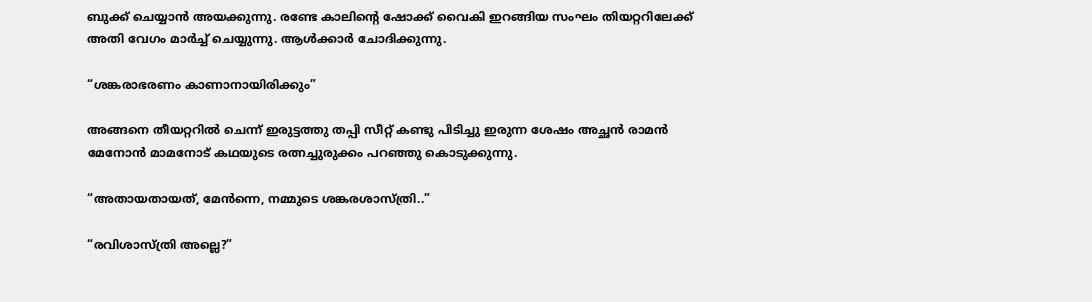ബുക്ക് ചെയ്യാൻ അയക്കുന്നു. രണ്ടേ കാലിന്റെ ഷോക്ക് വൈകി ഇറങ്ങിയ സംഘം തിയറ്ററിലേക്ക് അതി വേഗം മാർച്ച് ചെയ്യുന്നു. ആൾക്കാർ ചോദിക്കുന്നു.

“ശങ്കരാഭരണം കാണാനായിരിക്കും”

അങ്ങനെ തീയറ്ററിൽ ചെന്ന് ഇരുട്ടത്തു തപ്പി സീറ്റ് കണ്ടു പിടിച്ചു ഇരുന്ന ശേഷം അച്ഛൻ രാമൻ മേനോൻ മാമനോട് കഥയുടെ രത്നച്ചുരുക്കം പറഞ്ഞു കൊടുക്കുന്നു.

“അതായതായത്, മേൻന്നെ, നമ്മുടെ ശങ്കരശാസ്ത്രി..”

“രവിശാസ്ത്രി അല്ലെ?”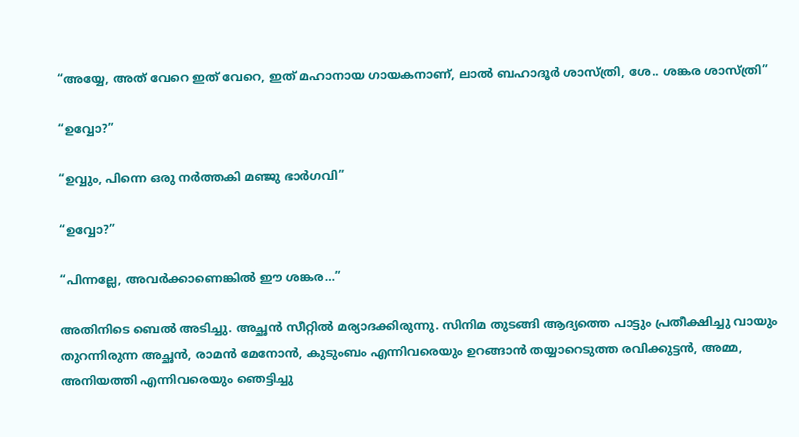“അയ്യേ, അത് വേറെ ഇത് വേറെ, ഇത് മഹാനായ ഗായകനാണ്, ലാൽ ബഹാദൂർ ശാസ്ത്രി, ശേ.. ശങ്കര ശാസ്ത്രി”

“ഉവ്വോ?”

“ഉവ്വും, പിന്നെ ഒരു നർത്തകി മഞ്ജു ഭാർഗവി”

“ഉവ്വോ?”

“പിന്നല്ലേ, അവർക്കാണെങ്കിൽ ഈ ശങ്കര…”

അതിനിടെ ബെൽ അടിച്ചു. അച്ഛൻ സീറ്റിൽ മര്യാദക്കിരുന്നു. സിനിമ തുടങ്ങി ആദ്യത്തെ പാട്ടും പ്രതീക്ഷിച്ചു വായും തുറന്നിരുന്ന അച്ഛൻ, രാമൻ മേനോൻ, കുടുംബം എന്നിവരെയും ഉറങ്ങാൻ തയ്യാറെടുത്ത രവിക്കുട്ടൻ, അമ്മ, അനിയത്തി എന്നിവരെയും ഞെട്ടിച്ചു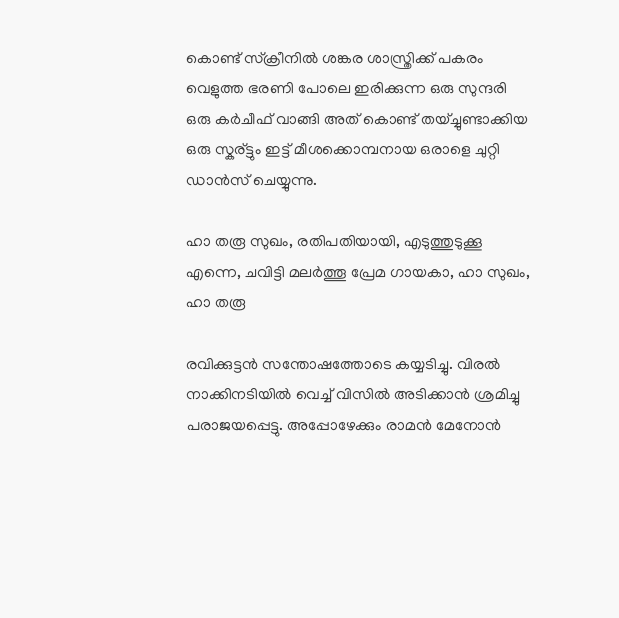കൊണ്ട് സ്‌ക്രീനിൽ ശങ്കര ശാസ്ത്രിക്ക് പകരം വെളുത്ത ഭരണി പോലെ ഇരിക്കുന്ന ഒരു സുന്ദരി ഒരു കർചീഫ് വാങ്ങി അത് കൊണ്ട് തയ്ച്ചുണ്ടാക്കിയ ഒരു സ്കര്ട്ടും ഇട്ട് മീശക്കൊമ്പനായ ഒരാളെ ചുറ്റി ഡാൻസ് ചെയ്യുന്നു.

ഹാ തരൂ സുഖം, രതിപതിയായി, എടുത്തുടുക്കൂ എന്നെ, ചവിട്ടി മലർത്തൂ പ്രേമ ഗായകാ, ഹാ സുഖം, ഹാ തരൂ

രവിക്കുട്ടൻ സന്തോഷത്തോടെ കയ്യടിച്ചു. വിരൽ നാക്കിനടിയിൽ വെച്ച് വിസിൽ അടിക്കാൻ ശ്രമിച്ചു പരാജയപ്പെട്ടു. അപ്പോഴേക്കും രാമൻ മേനോൻ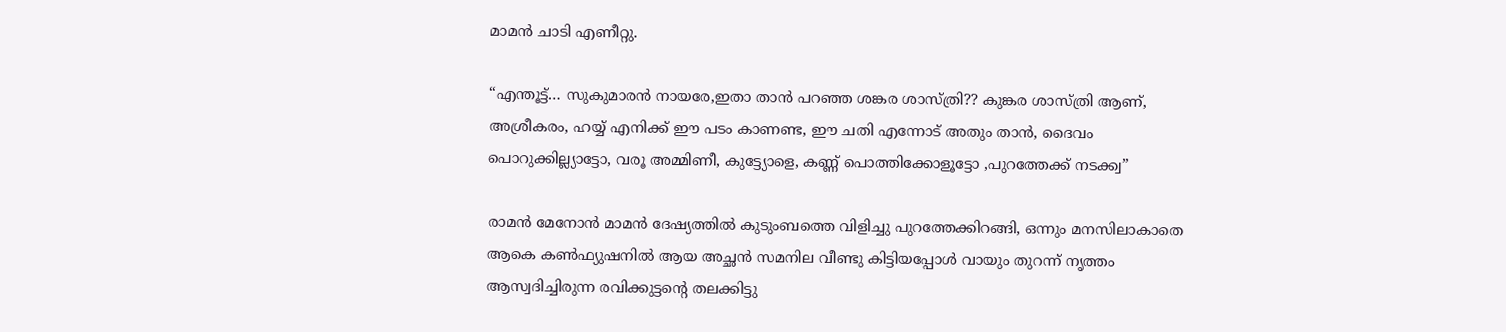മാമൻ ചാടി എണീറ്റു.

“എന്തൂട്ട്… സുകുമാരൻ നായരേ,ഇതാ താൻ പറഞ്ഞ ശങ്കര ശാസ്ത്രി?? കുങ്കര ശാസ്ത്രി ആണ്, അശ്രീകരം, ഹയ്യ് എനിക്ക് ഈ പടം കാണണ്ട, ഈ ചതി എന്നോട് അതും താൻ, ദൈവം പൊറുക്കില്ല്യാട്ടോ, വരൂ അമ്മിണീ, കുട്ട്യോളെ, കണ്ണ് പൊത്തിക്കോളൂട്ടോ ,പുറത്തേക്ക് നടക്ക്വ”

രാമൻ മേനോൻ മാമൻ ദേഷ്യത്തിൽ കുടുംബത്തെ വിളിച്ചു പുറത്തേക്കിറങ്ങി, ഒന്നും മനസിലാകാതെ ആകെ കൺഫ്യുഷനിൽ ആയ അച്ഛൻ സമനില വീണ്ടു കിട്ടിയപ്പോൾ വായും തുറന്ന് നൃത്തം ആസ്വദിച്ചിരുന്ന രവിക്കുട്ടന്റെ തലക്കിട്ടു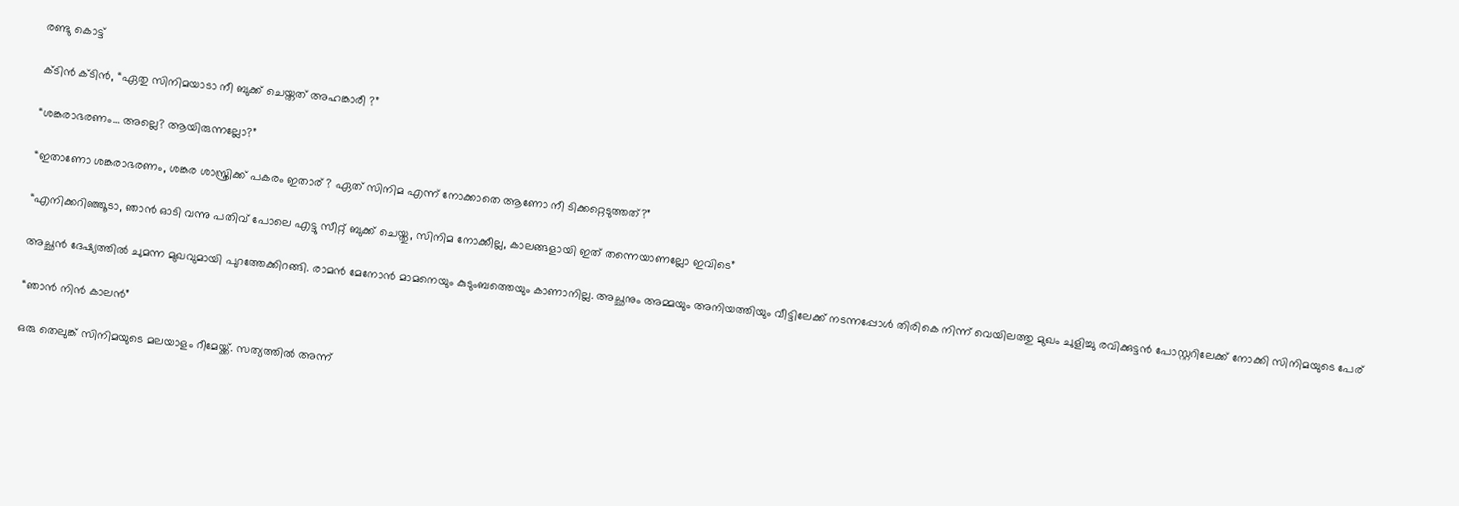രണ്ടു കൊട്ട്

ക്ടിൻ ക്ടിൻ, “ഏതു സിനിമയാടാ നീ ബുക്ക് ചെയ്തത് അഹങ്കാരീ ?”

“ശങ്കരാഭരണം… അല്ലെ? ആയിരുന്നല്ലോ?”

“ഇതാണോ ശങ്കരാഭരണം, ശങ്കര ശാസ്ത്രിക്ക് പകരം ഇതാര് ? ഏത് സിനിമ എന്ന് നോക്കാതെ ആണോ നീ ടിക്കറ്റെടുത്തത്?”

“എനിക്കറിഞ്ഞൂടാ, ഞാൻ ഓടി വന്നു പതിവ് പോലെ എട്ടു സീറ്റ് ബുക്ക് ചെയ്തു, സിനിമ നോക്കീല്ല, കാലങ്ങളായി ഇത് തന്നെയാണല്ലോ ഇവിടെ”

അച്ഛൻ ദേഷ്യത്തിൽ ചുമന്ന മുഖവുമായി പുറത്തേക്കിറങ്ങി. രാമൻ മേനോൻ മാമനെയും കുടുംബത്തെയും കാണാനില്ല. അച്ഛനും അമ്മയും അനിയത്തിയും വീട്ടിലേക്ക് നടന്നപ്പോൾ തിരികെ നിന്ന് വെയിലത്തു മുഖം ചുളിച്ചു രവിക്കുട്ടൻ പോസ്റ്ററിലേക്ക് നോക്കി സിനിമയുടെ പേര്

“ഞാൻ നിൻ കാലൻ”

ഒരു തെലുങ്ക് സിനിമയുടെ മലയാളം റീമേയ്ക്ക്. സത്യത്തിൽ അന്ന്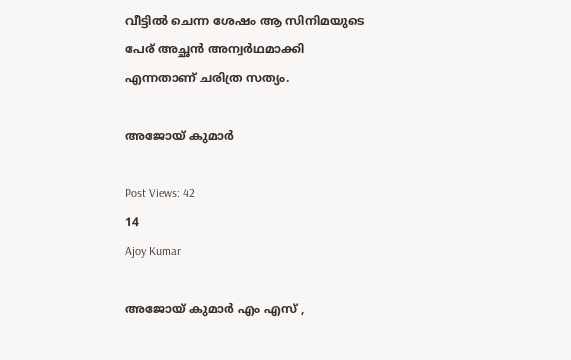വീട്ടിൽ ചെന്ന ശേഷം ആ സിനിമയുടെ പേര് അച്ഛൻ അന്വർഥമാക്കി എന്നതാണ് ചരിത്ര സത്യം.

അജോയ് കുമാർ

Post Views: 42
14
Ajoy Kumar

അജോയ് കുമാർ എം എസ് ,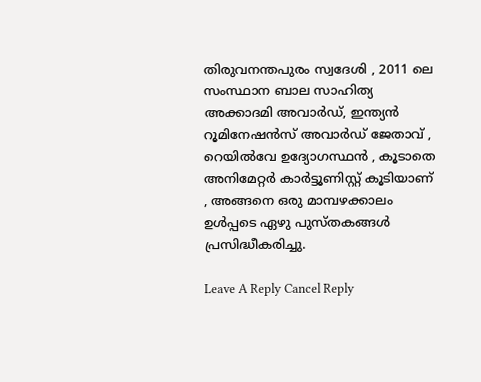തിരുവനന്തപുരം സ്വദേശി , 2011 ലെ സംസ്ഥാന ബാല സാഹിത്യ അക്കാദമി അവാർഡ്, ഇന്ത്യൻ റൂമിനേഷൻസ് അവാർഡ് ജേതാവ് , റെയിൽവേ ഉദ്യോഗസ്ഥൻ , കൂടാതെ അനിമേറ്റർ കാർട്ടൂണിസ്റ്റ് കൂടിയാണ് , അങ്ങനെ ഒരു മാമ്പഴക്കാലം ഉൾപ്പടെ ഏഴു പുസ്തകങ്ങൾ പ്രസിദ്ധീകരിച്ചു.

Leave A Reply Cancel Reply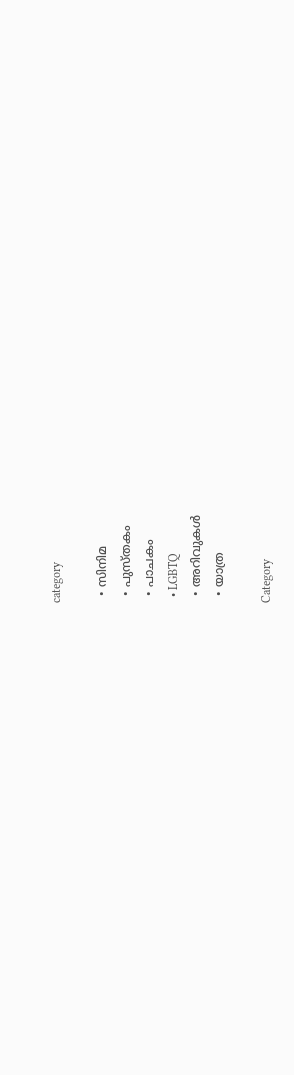category

  • സിനിമ
  • പുസ്‌തകം
  • പാചകം
  • LGBTQ
  • അറിവുകൾ
  • യാത്ര

Category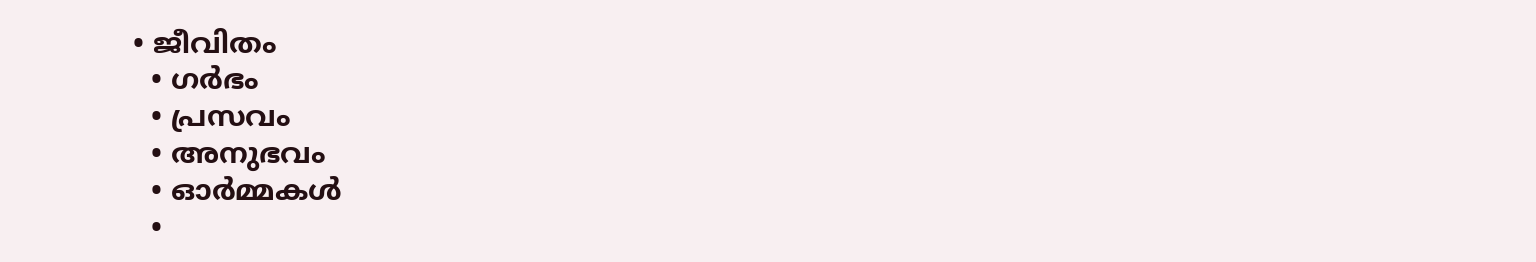• ജീവിതം
  • ഗർഭം
  • പ്രസവം
  • അനുഭവം
  • ഓർമ്മകൾ
  •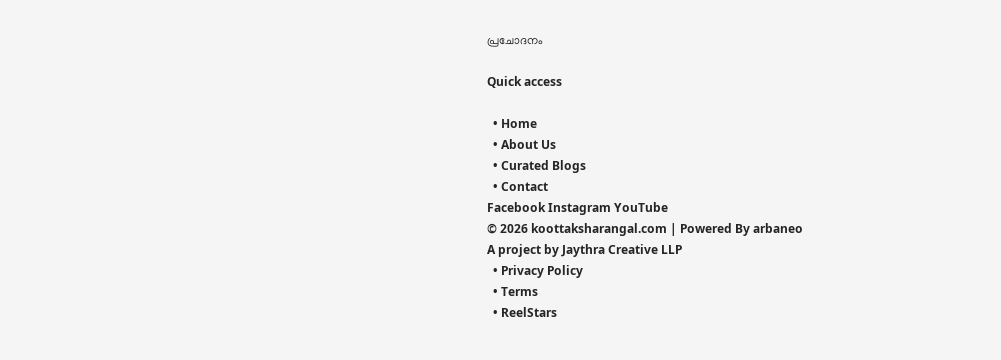പ്രചോദനം

Quick access

  • Home
  • About Us
  • Curated Blogs
  • Contact
Facebook Instagram YouTube
© 2026 koottaksharangal.com | Powered By arbaneo
A project by Jaythra Creative LLP
  • Privacy Policy
  • Terms
  • ReelStars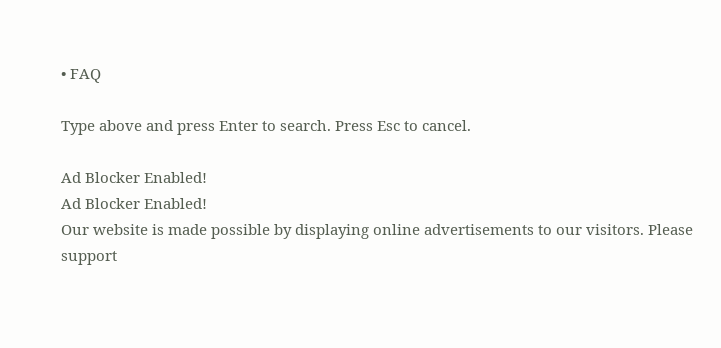• FAQ

Type above and press Enter to search. Press Esc to cancel.

Ad Blocker Enabled!
Ad Blocker Enabled!
Our website is made possible by displaying online advertisements to our visitors. Please support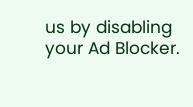us by disabling your Ad Blocker.